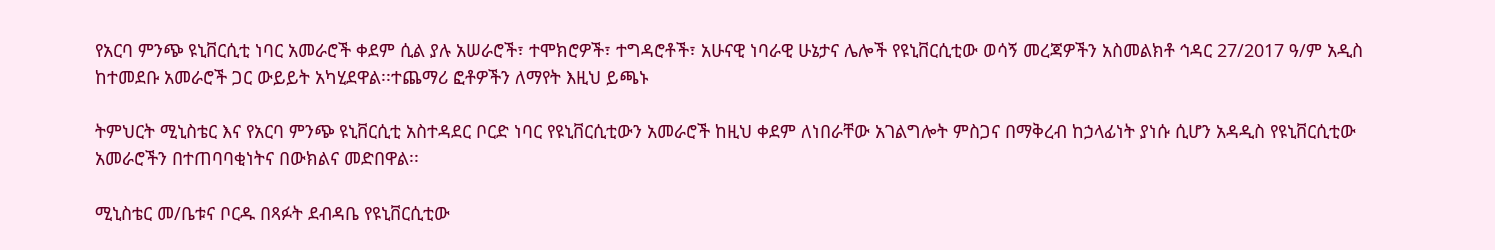የአርባ ምንጭ ዩኒቨርሲቲ ነባር አመራሮች ቀደም ሲል ያሉ አሠራሮች፣ ተሞክሮዎች፣ ተግዳሮቶች፣ አሁናዊ ነባራዊ ሁኔታና ሌሎች የዩኒቨርሲቲው ወሳኝ መረጃዎችን አስመልክቶ ኅዳር 27/2017 ዓ/ም አዲስ ከተመደቡ አመራሮች ጋር ውይይት አካሂደዋል፡፡ተጨማሪ ፎቶዎችን ለማየት እዚህ ይጫኑ

ትምህርት ሚኒስቴር እና የአርባ ምንጭ ዩኒቨርሲቲ አስተዳደር ቦርድ ነባር የዩኒቨርሲቲውን አመራሮች ከዚህ ቀደም ለነበራቸው አገልግሎት ምስጋና በማቅረብ ከኃላፊነት ያነሱ ሲሆን አዳዲስ የዩኒቨርሲቲው አመራሮችን በተጠባባቂነትና በውክልና መድበዋል፡፡

ሚኒስቴር መ/ቤቱና ቦርዱ በጻፉት ደብዳቤ የዩኒቨርሲቲው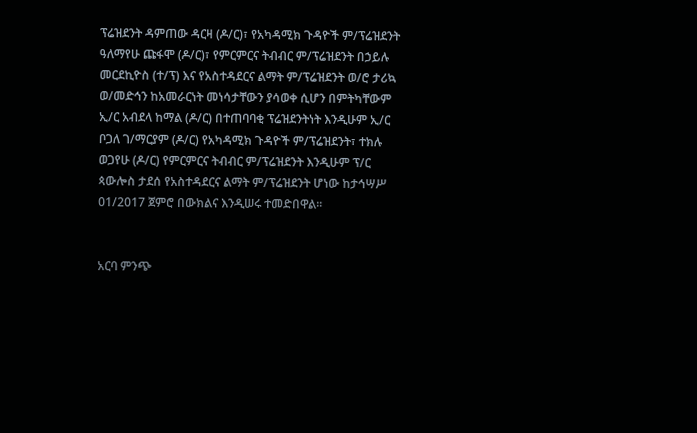ፕሬዝደንት ዳምጠው ዳርዛ (ዶ/ር)፣ የአካዳሚክ ጉዳዮች ም/ፕሬዝደንት ዓለማየሁ ጩፋሞ (ዶ/ር)፣ የምርምርና ትብብር ም/ፕሬዝደንት በኃይሉ መርደኪዮስ (ተ/ፕ) እና የአስተዳደርና ልማት ም/ፕሬዝደንት ወ/ሮ ታሪኳ ወ/መድኅን ከአመራርነት መነሳታቸውን ያሳወቀ ሲሆን በምትካቸውም ኢ/ር አብደላ ከማል (ዶ/ር) በተጠባባቂ ፕሬዝደንትነት እንዲሁም ኢ/ር ቦጋለ ገ/ማርያም (ዶ/ር) የአካዳሚክ ጉዳዮች ም/ፕሬዝደንት፣ ተክሉ ወጋየሁ (ዶ/ር) የምርምርና ትብብር ም/ፕሬዝደንት እንዲሁም ፕ/ር ጳውሎስ ታደሰ የአስተዳደርና ልማት ም/ፕሬዝደንት ሆነው ከታኅሣሥ 01/2017 ጀምሮ በውክልና እንዲሠሩ ተመድበዋል፡፡


አርባ ምንጭ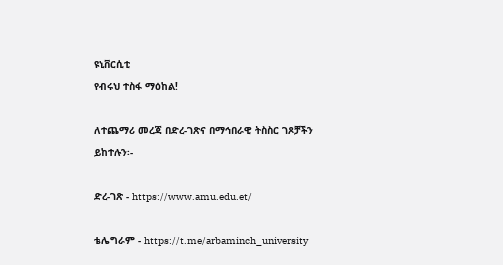ዩኒቨርሲቲ
የብሩህ ተስፋ ማዕከል!

ለተጨማሪ መረጃ በድረ-ገጽና በማኅበራዊ ትስስር ገጾቻችን ይከተሉን፡-

ድረ-ገጽ - https://www.amu.edu.et/

ቴሌግራም - https://t.me/arbaminch_university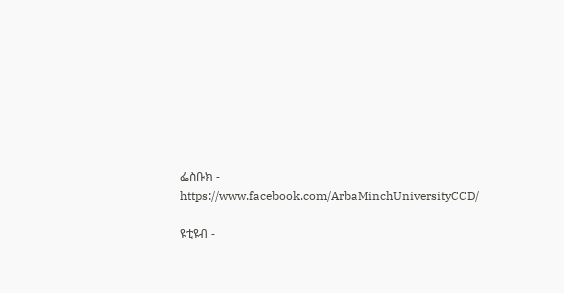ፌስቡክ - https://www.facebook.com/ArbaMinchUniversityCCD/

ዩቲዩብ -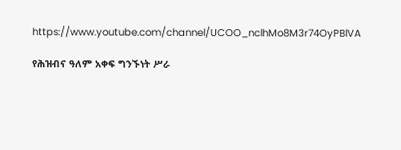https://www.youtube.com/channel/UCOO_nclhMo8M3r74OyPBlVA

የሕዝብና ዓለም አቀፍ ግንኙነት ሥራ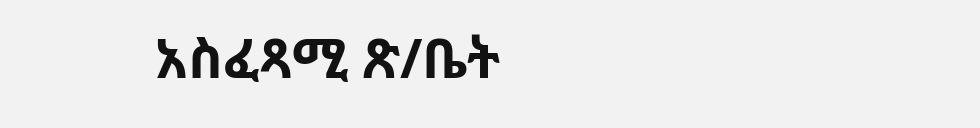አስፈጻሚ ጽ/ቤት